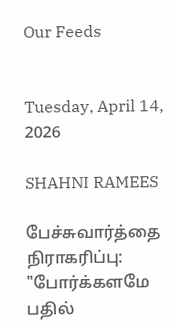Our Feeds


Tuesday, April 14, 2026

SHAHNI RAMEES

பேச்சுவார்த்தை நிராகரிப்பு: "போர்க்களமே பதில்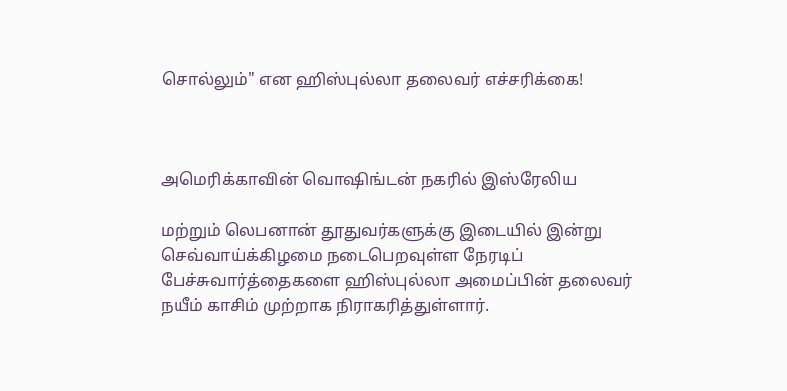சொல்லும்" என ஹிஸ்புல்லா தலைவர் எச்சரிக்கை!



அமெரிக்காவின் வொஷிங்டன் நகரில் இஸ்ரேலிய

மற்றும் லெபனான் தூதுவர்களுக்கு இடையில் இன்று செவ்வாய்க்கிழமை நடைபெறவுள்ள நேரடிப் பேச்சுவார்த்தைகளை ஹிஸ்புல்லா அமைப்பின் தலைவர் நயீம் காசிம் முற்றாக நிராகரித்துள்ளார்.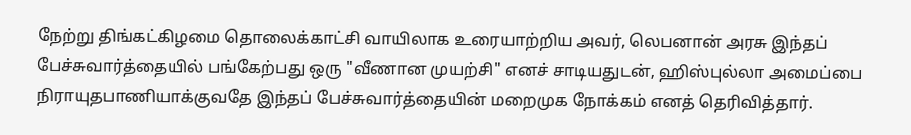நேற்று திங்கட்கிழமை தொலைக்காட்சி வாயிலாக உரையாற்றிய அவர், லெபனான் அரசு இந்தப் பேச்சுவார்த்தையில் பங்கேற்பது ஒரு "வீணான முயற்சி" எனச் சாடியதுடன், ஹிஸ்புல்லா அமைப்பை நிராயுதபாணியாக்குவதே இந்தப் பேச்சுவார்த்தையின் மறைமுக நோக்கம் எனத் தெரிவித்தார்.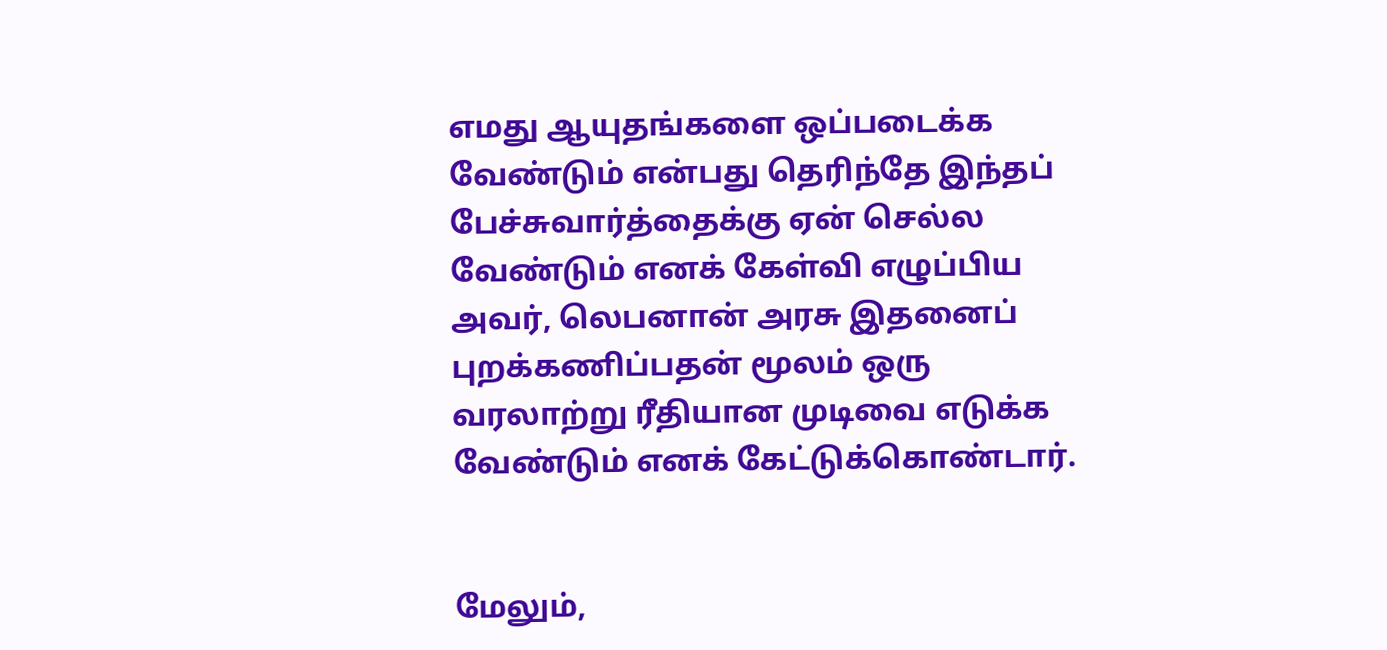எமது ஆயுதங்களை ஒப்படைக்க வேண்டும் என்பது தெரிந்தே இந்தப் பேச்சுவார்த்தைக்கு ஏன் செல்ல வேண்டும் எனக் கேள்வி எழுப்பிய அவர், லெபனான் அரசு இதனைப் புறக்கணிப்பதன் மூலம் ஒரு வரலாற்று ரீதியான முடிவை எடுக்க வேண்டும் எனக் கேட்டுக்கொண்டார்.


மேலும்,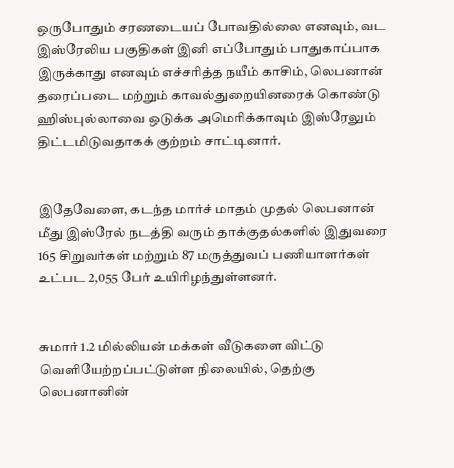ஒருபோதும் சரணடையப் போவதில்லை எனவும், வட இஸ்ரேலிய பகுதிகள் இனி எப்போதும் பாதுகாப்பாக இருக்காது எனவும் எச்சரித்த நயீம் காசிம், லெபனான் தரைப்படை மற்றும் காவல்துறையினரைக் கொண்டு ஹிஸ்புல்லாவை ஒடுக்க அமெரிக்காவும் இஸ்ரேலும் திட்டமிடுவதாகக் குற்றம் சாட்டினார்.


இதேவேளை, கடந்த மார்ச் மாதம் முதல் லெபனான் மீது இஸ்ரேல் நடத்தி வரும் தாக்குதல்களில் இதுவரை 165 சிறுவர்கள் மற்றும் 87 மருத்துவப் பணியாளர்கள் உட்பட 2,055 பேர் உயிரிழந்துள்ளனர்.


சுமார் 1.2 மில்லியன் மக்கள் வீடுகளை விட்டு வெளியேற்றப்பட்டுள்ள நிலையில், தெற்கு லெபனானின்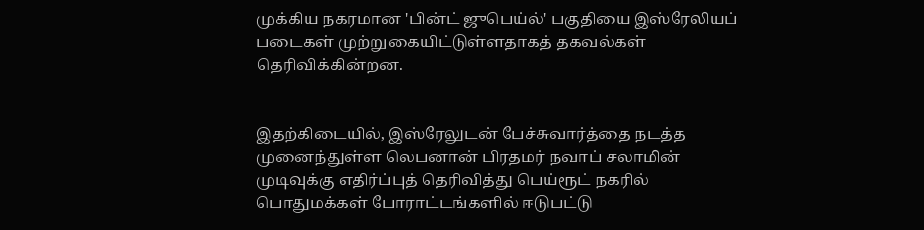முக்கிய நகரமான 'பின்ட் ஜுபெய்ல்' பகுதியை இஸ்ரேலியப் படைகள் முற்றுகையிட்டுள்ளதாகத் தகவல்கள் தெரிவிக்கின்றன.


இதற்கிடையில், இஸ்ரேலுடன் பேச்சுவார்த்தை நடத்த முனைந்துள்ள லெபனான் பிரதமர் நவாப் சலாமின் முடிவுக்கு எதிர்ப்புத் தெரிவித்து பெய்ரூட் நகரில் பொதுமக்கள் போராட்டங்களில் ஈடுபட்டு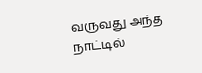வருவது அந்த நாட்டில்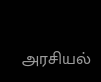அரசியல்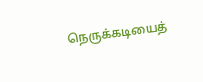நெருக்கடியைத்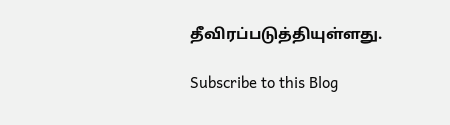தீவிரப்படுத்தியுள்ளது.

Subscribe to this Blog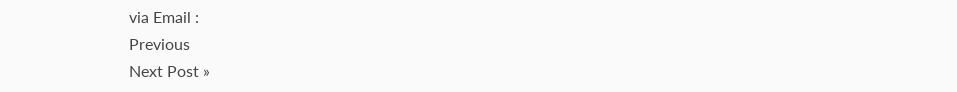via Email :
Previous
Next Post »